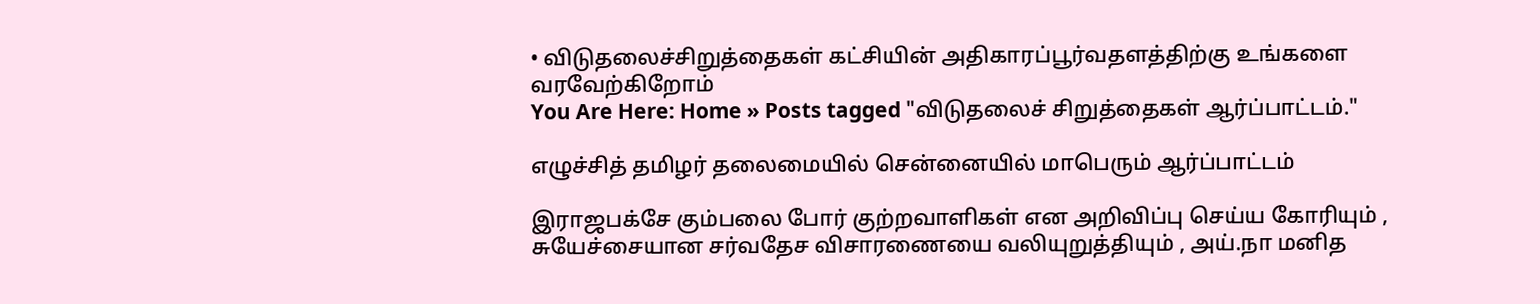• விடுதலைச்சிறுத்தைகள் கட்சியின் அதிகாரப்பூர்வதளத்திற்கு உங்களை வரவேற்கிறோம்
You Are Here: Home » Posts tagged "விடுதலைச் சிறுத்தைகள் ஆர்ப்பாட்டம்."

எழுச்சித் தமிழர் தலைமையில் சென்னையில் மாபெரும் ஆர்ப்பாட்டம்

இராஜபக்சே கும்பலை போர் குற்றவாளிகள் என அறிவிப்பு செய்ய கோரியும் , சுயேச்சையான சர்வதேச விசாரணையை வலியுறுத்தியும் , அய்.நா மனித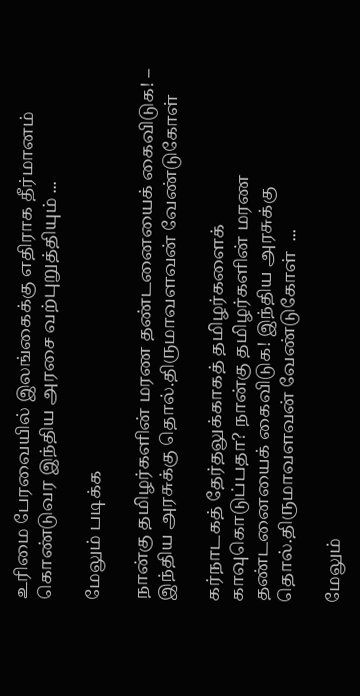உரிமை பேரவையில் இலங்கைக்கு எதிராக தீர்மானம் கொண்டுவர இந்திய அரசை வற்புறுத்தியும் ...

மேலும் படிக்க

நான்கு தமிழர்களின் மரண தண்டனையைக் கைவிடுக! – இந்திய அரசுக்கு தொல்.திருமாவளவன் வேண்டுகோள்

கர்நாடகத் தேர்தலுக்காகத் தமிழர்களைக் காவுகொடுப்பதா? நான்கு தமிழர்களின் மரண தண்டனையைக் கைவிடுக! இந்திய அரசுக்கு தொல்.திருமாவளவன் வேண்டுகோள்  ...

மேலும்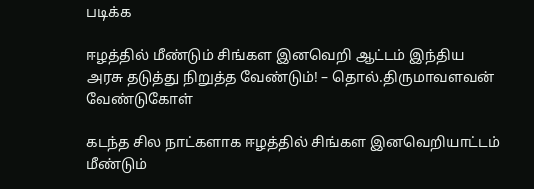படிக்க

ஈழத்தில் மீண்டும் சிங்கள இனவெறி ஆட்டம் இந்திய அரசு தடுத்து நிறுத்த வேண்டும்! – தொல்.திருமாவளவன் வேண்டுகோள்

கடந்த சில நாட்களாக ஈழத்தில் சிங்கள இனவெறியாட்டம் மீண்டும்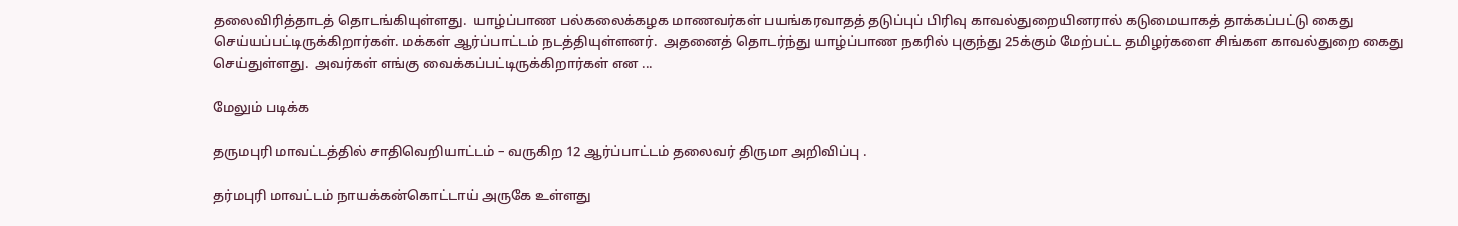தலைவிரித்தாடத் தொடங்கியுள்ளது.  யாழ்ப்பாண பல்கலைக்கழக மாணவர்கள் பயங்கரவாதத் தடுப்புப் பிரிவு காவல்துறையினரால் கடுமையாகத் தாக்கப்பட்டு கைது செய்யப்பட்டிருக்கிறார்கள். மக்கள் ஆர்ப்பாட்டம் நடத்தியுள்ளனர்.  அதனைத் தொடர்ந்து யாழ்ப்பாண நகரில் புகுந்து 25க்கும் மேற்பட்ட தமிழர்களை சிங்கள காவல்துறை கைது செய்துள்ளது.  அவர்கள் எங்கு வைக்கப்பட்டிருக்கிறார்கள் என ...

மேலும் படிக்க

தருமபுரி மாவட்டத்தில் சாதிவெறியாட்டம் – வருகிற 12 ஆர்ப்பாட்டம் தலைவர் திருமா அறிவிப்பு .

தர்மபுரி மாவட்டம் நாயக்கன்கொட்டாய் அருகே உள்ளது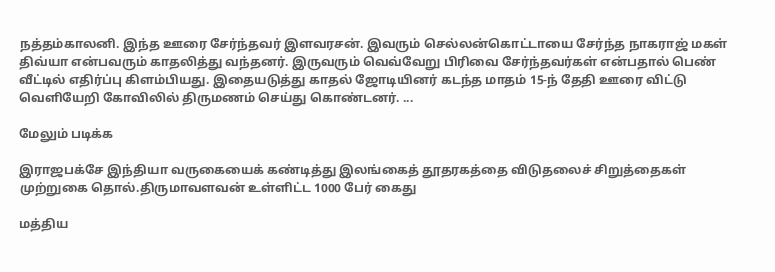நத்தம்காலனி. இந்த ஊரை சேர்ந்தவர் இளவரசன். இவரும் செல்லன்கொட்டாயை சேர்ந்த நாகராஜ் மகள் திவ்யா என்பவரும் காதலித்து வந்தனர். இருவரும் வெவ்வேறு பிரிவை சேர்ந்தவர்கள் என்பதால் பெண் வீட்டில் எதிர்ப்பு கிளம்பியது. இதையடுத்து காதல் ஜோடியினர் கடந்த மாதம் 15-ந் தேதி ஊரை விட்டு வெளியேறி கோவிலில் திருமணம் செய்து கொண்டனர். ...

மேலும் படிக்க

இராஜபக்சே இந்தியா வருகையைக் கண்டித்து இலங்கைத் தூதரகத்தை விடுதலைச் சிறுத்தைகள் முற்றுகை தொல்.திருமாவளவன் உள்ளிட்ட 1000 பேர் கைது

மத்திய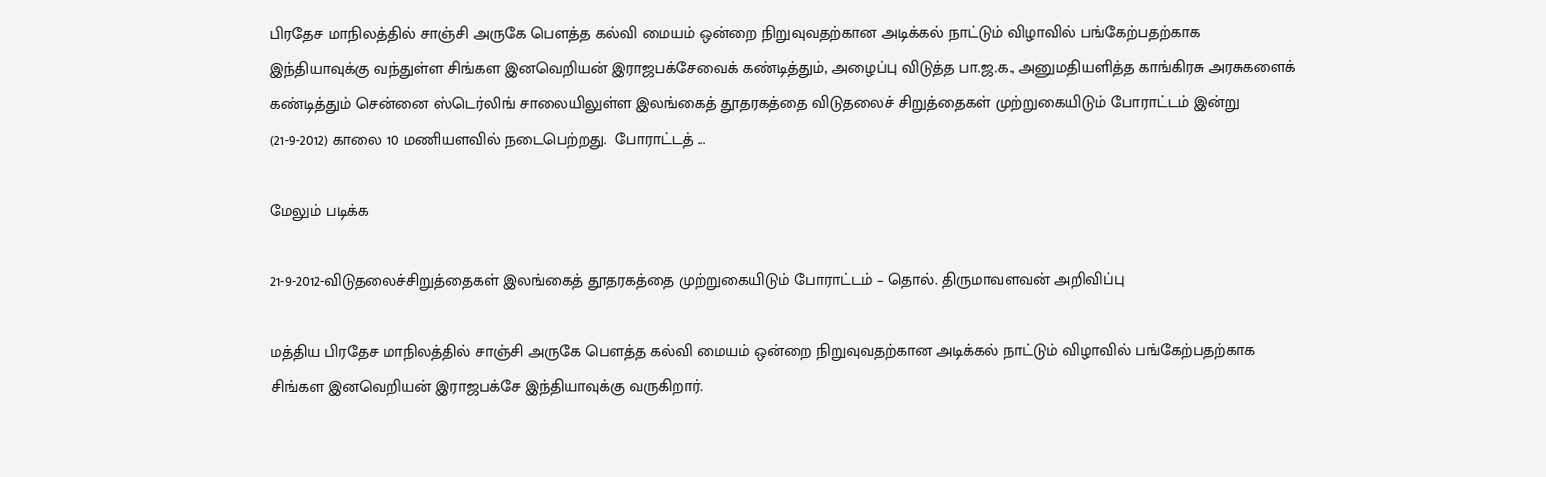பிரதேச மாநிலத்தில் சாஞ்சி அருகே பௌத்த கல்வி மையம் ஒன்றை நிறுவுவதற்கான அடிக்கல் நாட்டும் விழாவில் பங்கேற்பதற்காக இந்தியாவுக்கு வந்துள்ள சிங்கள இனவெறியன் இராஜபக்சேவைக் கண்டித்தும், அழைப்பு விடுத்த பா.ஜ.க., அனுமதியளித்த காங்கிரசு அரசுகளைக் கண்டித்தும் சென்னை ஸ்டெர்லிங் சாலையிலுள்ள இலங்கைத் தூதரகத்தை விடுதலைச் சிறுத்தைகள் முற்றுகையிடும் போராட்டம் இன்று (21-9-2012) காலை 10 மணியளவில் நடைபெற்றது.  போராட்டத் ...

மேலும் படிக்க

21-9-2012-விடுதலைச்சிறுத்தைகள் இலங்கைத் தூதரகத்தை முற்றுகையிடும் போராட்டம் – தொல். திருமாவளவன் அறிவிப்பு

மத்திய பிரதேச மாநிலத்தில் சாஞ்சி அருகே பௌத்த கல்வி மையம் ஒன்றை நிறுவுவதற்கான அடிக்கல் நாட்டும் விழாவில் பங்கேற்பதற்காக சிங்கள இனவெறியன் இராஜபக்சே இந்தியாவுக்கு வருகிறார்.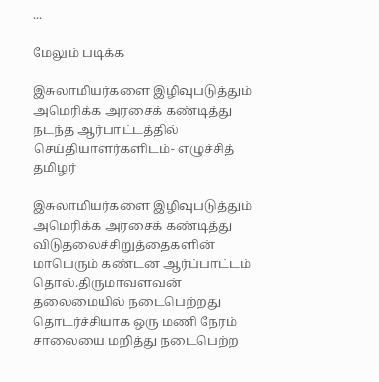...

மேலும் படிக்க

இசுலாமியர்களை இழிவுபடுத்தும் அமெரிக்க அரசைக் கண்டித்து நடந்த ஆர்பாட்டத்தில் செய்தியாளர்களிடம்- எழுச்சித் தமிழர்

இசுலாமியர்களை இழிவுபடுத்தும் அமெரிக்க அரசைக் கண்டித்து விடுதலைச்சிறுத்தைகளின் மாபெரும் கண்டன ஆர்ப்பாட்டம் தொல்.திருமாவளவன் தலைமையில் நடைபெற்றது தொடர்ச்சியாக ஒரு மணி நேரம் சாலையை மறித்து நடைபெற்ற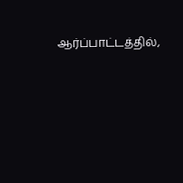ஆர்ப்பாட்டத்தில்,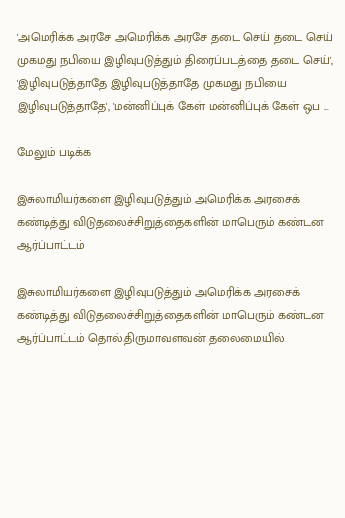'அமெரிக்க அரசே அமெரிக்க அரசே தடை செய் தடை செய் முகமது நபியை இழிவுபடுத்தும் திரைப்படத்தை தடை செய்', 'இழிவுபடுத்தாதே இழிவுபடுத்தாதே முகமது நபியை இழிவுபடுத்தாதே', 'மன்னிப்புக் கேள் மன்னிப்புக் கேள் ஒப ...

மேலும் படிக்க

இசுலாமியர்களை இழிவுபடுத்தும் அமெரிக்க அரசைக் கண்டித்து விடுதலைச்சிறுத்தைகளின் மாபெரும் கண்டன ஆர்ப்பாட்டம்

இசுலாமியர்களை இழிவுபடுத்தும் அமெரிக்க அரசைக் கண்டித்து விடுதலைச்சிறுத்தைகளின் மாபெரும் கண்டன ஆர்ப்பாட்டம் தொல்.திருமாவளவன் தலைமையில்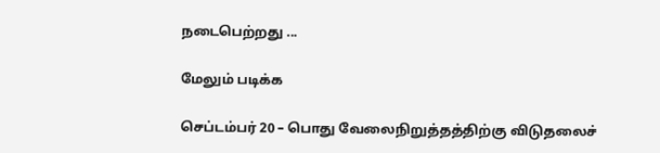நடைபெற்றது ...

மேலும் படிக்க

செப்டம்பர் 20 – பொது வேலைநிறுத்தத்திற்கு விடுதலைச்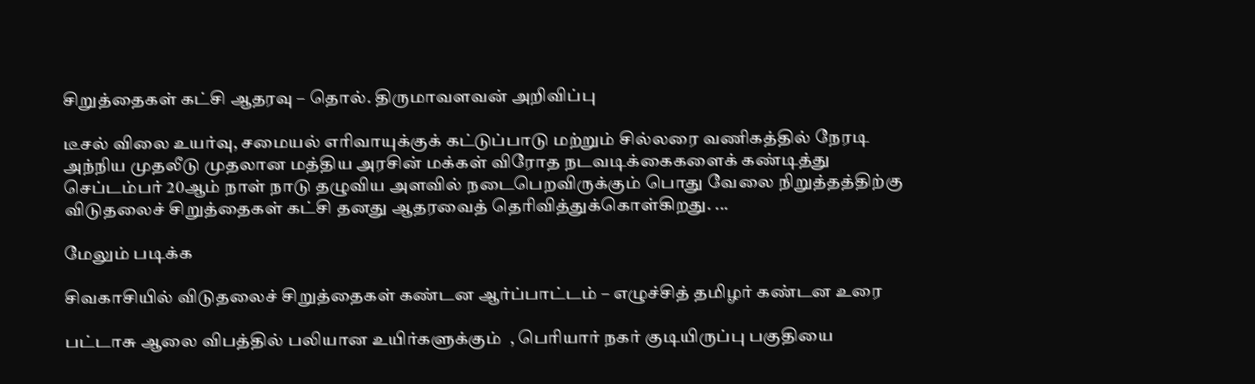சிறுத்தைகள் கட்சி ஆதரவு – தொல். திருமாவளவன் அறிவிப்பு

டீசல் விலை உயர்வு, சமையல் எரிவாயுக்குக் கட்டுப்பாடு மற்றும் சில்லரை வணிகத்தில் நேரடி அந்நிய முதலீடு முதலான மத்திய அரசின் மக்கள் விரோத நடவடிக்கைகளைக் கண்டித்து செப்டம்பர் 20ஆம் நாள் நாடு தழுவிய அளவில் நடைபெறவிருக்கும் பொது வேலை நிறுத்தத்திற்கு விடுதலைச் சிறுத்தைகள் கட்சி தனது ஆதரவைத் தெரிவித்துக்கொள்கிறது. ...

மேலும் படிக்க

சிவகாசியில் விடுதலைச் சிறுத்தைகள் கண்டன ஆர்ப்பாட்டம் – எழுச்சித் தமிழர் கண்டன உரை

பட்டாசு ஆலை விபத்தில் பலியான உயிர்களுக்கும்  , பெரியார் நகர் குடியிருப்பு பகுதியை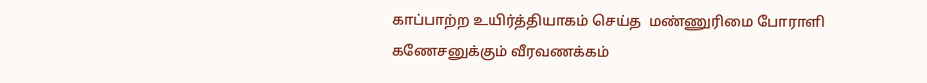காப்பாற்ற உயிர்த்தியாகம் செய்த  மண்ணுரிமை போராளி கணேசனுக்கும் வீரவணக்கம்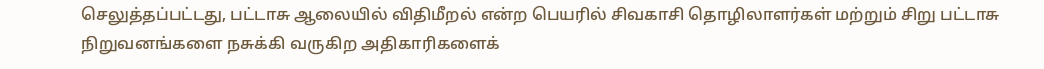செலுத்தப்பட்டது, பட்டாசு ஆலையில் விதிமீறல் என்ற பெயரில் சிவகாசி தொழிலாளர்கள் மற்றும் சிறு பட்டாசு நிறுவனங்களை நசுக்கி வருகிற அதிகாரிகளைக்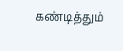கண்டித்தும்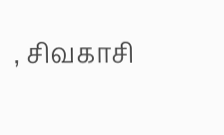, சிவகாசி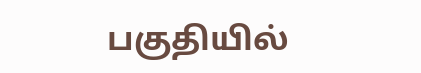பகுதியில்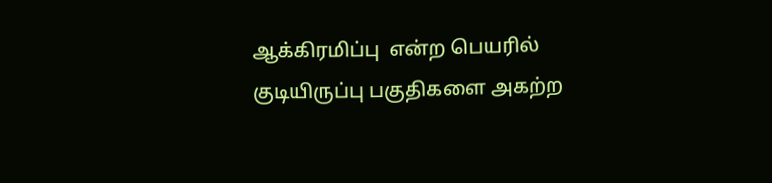ஆக்கிரமிப்பு  என்ற பெயரில் குடியிருப்பு பகுதிகளை அகற்ற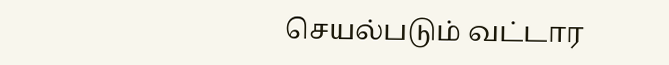செயல்படும் வட்டார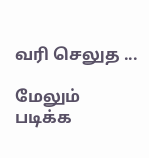வரி செலுத ...

மேலும் படிக்க